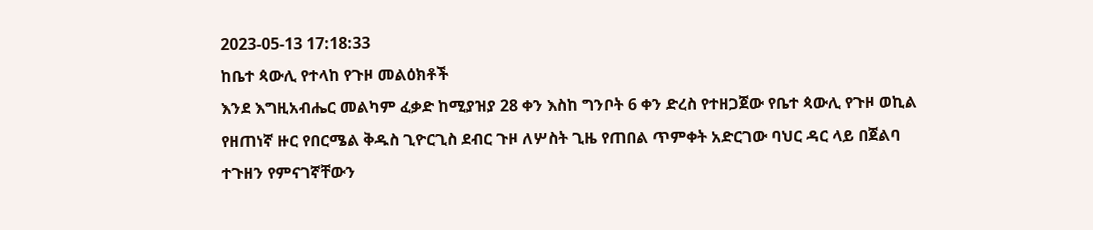2023-05-13 17:18:33
ከቤተ ጳውሊ የተላከ የጉዞ መልዕክቶች
እንደ እግዚአብሔር መልካም ፈቃድ ከሚያዝያ 28 ቀን እስከ ግንቦት 6 ቀን ድረስ የተዘጋጀው የቤተ ጳውሊ የጉዞ ወኪል የዘጠነኛ ዙር የበርሜል ቅዱስ ጊዮርጊስ ደብር ጉዞ ለሦስት ጊዜ የጠበል ጥምቀት አድርገው ባህር ዳር ላይ በጀልባ ተጉዘን የምናገኛቸውን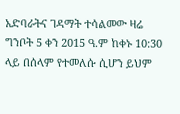አድባራትና ገዳማት ተሳልመው ዛሬ ግንቦት 5 ቀን 2015 ዓ.ም ከቀኑ 10:30 ላይ በሰላም የተመለሱ ሲሆን ይህም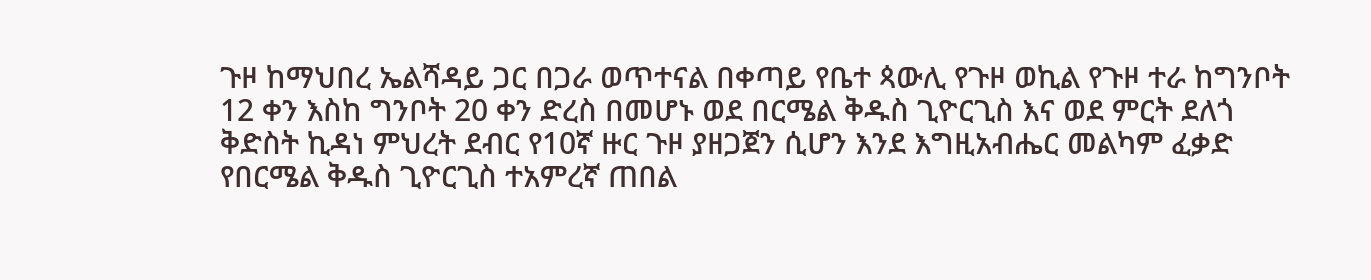ጉዞ ከማህበረ ኤልሻዳይ ጋር በጋራ ወጥተናል በቀጣይ የቤተ ጳውሊ የጉዞ ወኪል የጉዞ ተራ ከግንቦት 12 ቀን እስከ ግንቦት 20 ቀን ድረስ በመሆኑ ወደ በርሜል ቅዱስ ጊዮርጊስ እና ወደ ምርት ደለጎ ቅድስት ኪዳነ ምህረት ደብር የ10ኛ ዙር ጉዞ ያዘጋጀን ሲሆን እንደ እግዚአብሔር መልካም ፈቃድ የበርሜል ቅዱስ ጊዮርጊስ ተአምረኛ ጠበል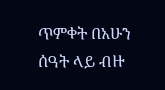ጥምቀት በአሁን ሰዓት ላይ ብዙ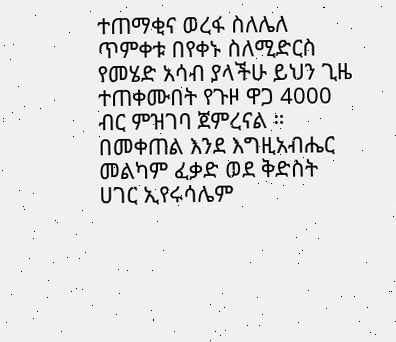ተጠማቂና ወረፋ ስለሌለ ጥምቀቱ በየቀኑ ስለሚድርስ የመሄድ አሳብ ያላችሁ ይህን ጊዜ ተጠቀሙበት የጉዞ ዋጋ 4000 ብር ምዝገባ ጀምረናል ።
በመቀጠል እንደ እግዚአብሔር መልካም ፈቃድ ወደ ቅድስት ሀገር ኢየሩሳሌም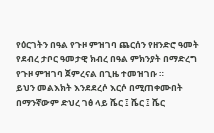የዕርገትን በዓል የጉዞ ምዝገባ ጨርሰን የዘንድሮ ዓመት የደብረ ታቦር ዓመታዊ ክብረ በዓል ምክንያት በማድረግ የጉዞ ምዝገባ ጀምረናል በጊዜ ተመዝገቡ ።
ይህን መልእክት እንደደረሶ እርሶ በሚጠቀሙበት በማንኛውም ድህረ ገፅ ላይ ሼር ፤ ሼር ፤ ሼር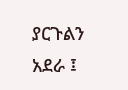ያርጉልን አደራ ፤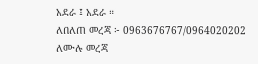አደራ ፤ አደራ ።
ለበለጠ መረጃ ፦ 0963676767/0964020202
ለሙሉ መረጃ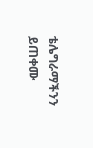ቴሌግራማችንን ይጠቀሙ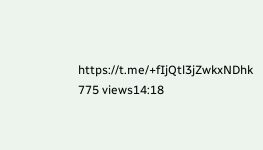https://t.me/+fIjQtl3jZwkxNDhk
775 views14:18